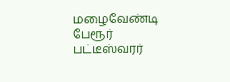மழைவேண்டி பேரூர் பட்டீஸ்வரர்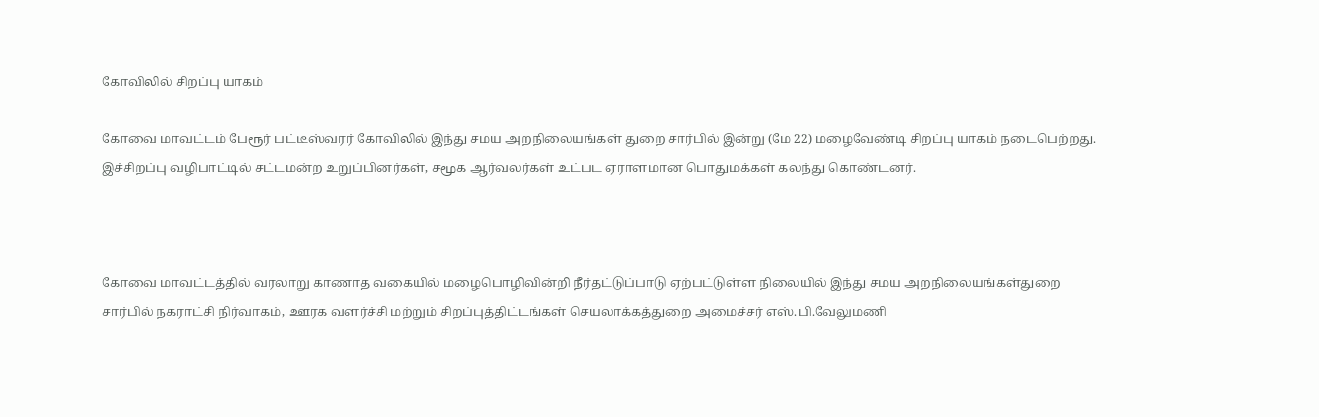கோவிலில் சிறப்பு யாகம்

கோவை மாவட்டம் பேரூர் பட்டீஸ்வரர் கோவிலில் இந்து சமய அறநிலையங்கள் துறை சார்பில் இன்று (மே 22) மழைவேண்டி சிறப்பு யாகம் நடைபெற்றது. இச்சிறப்பு வழிபாட்டில் சட்டமன்ற உறுப்பினர்கள், சமூக ஆர்வலர்கள் உட்பட ஏராளமான பொதுமக்கள் கலந்து கொண்டனர்.



கோவை மாவட்டத்தில் வரலாறு காணாத வகையில் மழைபொழிவின்றி நீர்தட்டுப்பாடு ஏற்பட்டுள்ள நிலையில் இந்து சமய அறநிலையங்கள்துறை சார்பில் நகராட்சி நிர்வாகம், ஊரக வளர்ச்சி மற்றும் சிறப்புத்திட்டங்கள் செயலாக்கத்துறை அமைச்சர் எஸ்.பி.வேலுமணி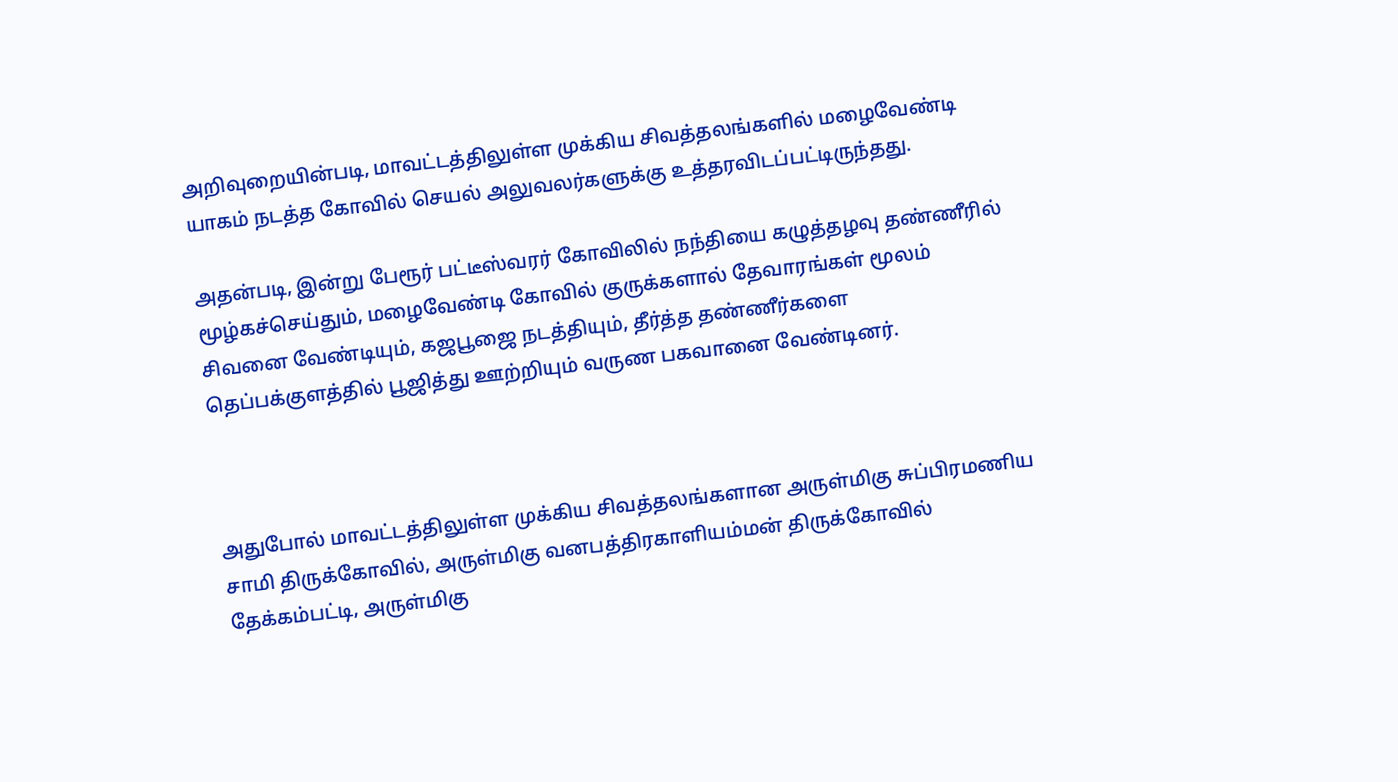அறிவுறையின்படி, மாவட்டத்திலுள்ள முக்கிய சிவத்தலங்களில் மழைவேண்டி யாகம் நடத்த கோவில் செயல் அலுவலர்களுக்கு உத்தரவிடப்பட்டிருந்தது.

அதன்படி, இன்று பேரூர் பட்டீஸ்வரர் கோவிலில் நந்தியை கழுத்தழவு தண்ணீரில் மூழ்கச்செய்தும், மழைவேண்டி கோவில் குருக்களால் தேவாரங்கள் மூலம் சிவனை வேண்டியும், கஜபூஜை நடத்தியும், தீர்த்த தண்ணீர்களை தெப்பக்குளத்தில் பூஜித்து ஊற்றியும் வருண பகவானை வேண்டினர்.



அதுபோல் மாவட்டத்திலுள்ள முக்கிய சிவத்தலங்களான அருள்மிகு சுப்பிரமணிய சாமி திருக்கோவில், அருள்மிகு வனபத்திரகாளியம்மன் திருக்கோவில் தேக்கம்பட்டி, அருள்மிகு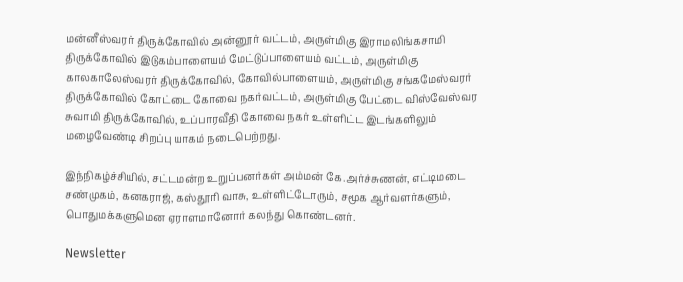மன்னீஸ்வரர் திருக்கோவில் அன்னூர் வட்டம், அருள்மிகு இராமலிங்கசாமி திருக்கோவில் இடுகம்பாளையம் மேட்டுப்பாளையம் வட்டம், அருள்மிகு காலகாலேஸ்வரர் திருக்கோவில், கோவில்பாளையம், அருள்மிகு சங்கமேஸ்வரர் திருக்கோவில் கோட்டை கோவை நகர்வட்டம், அருள்மிகு பேட்டை விஸ்வேஸ்வர சுவாமி திருக்கோவில், உப்பாரவீதி கோவை நகர் உள்ளிட்ட இடங்களிலும் மழைவேண்டி சிறப்பு யாகம் நடைபெற்றது.

இந்நிகழ்ச்சியில், சட்டமன்ற உறுப்பனர்கள் அம்மன் கே.அர்ச்சுணன், எட்டிமடை சண்முகம், கனகராஜ், கஸ்தூரி வாசு, உள்ளிட்டோரும், சமூக ஆர்வளர்களும், பொதுமக்களுமென ஏராளமானோர் கலந்து கொண்டனர்.

Newsletter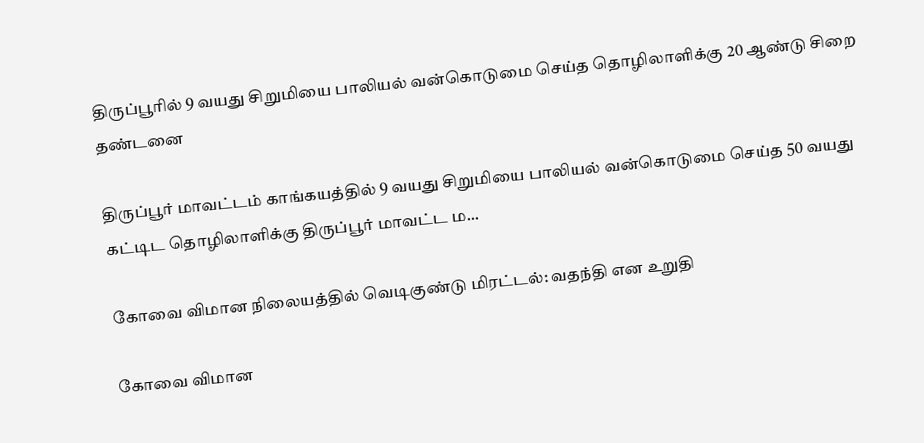திருப்பூரில் 9 வயது சிறுமியை பாலியல் வன்கொடுமை செய்த தொழிலாளிக்கு 20 ஆண்டு சிறை தண்டனை

திருப்பூர் மாவட்டம் காங்கயத்தில் 9 வயது சிறுமியை பாலியல் வன்கொடுமை செய்த 50 வயது கட்டிட தொழிலாளிக்கு திருப்பூர் மாவட்ட ம...

கோவை விமான நிலையத்தில் வெடிகுண்டு மிரட்டல்: வதந்தி என உறுதி

கோவை விமான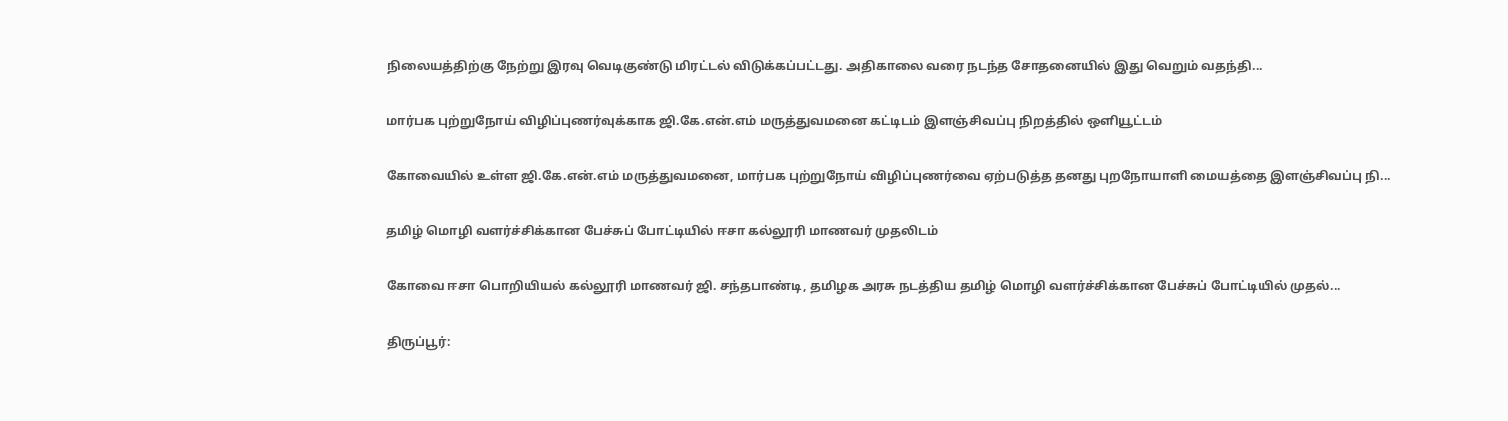நிலையத்திற்கு நேற்று இரவு வெடிகுண்டு மிரட்டல் விடுக்கப்பட்டது. அதிகாலை வரை நடந்த சோதனையில் இது வெறும் வதந்தி...

மார்பக புற்றுநோய் விழிப்புணர்வுக்காக ஜி.கே.என்.எம் மருத்துவமனை கட்டிடம் இளஞ்சிவப்பு நிறத்தில் ஒளியூட்டம்

கோவையில் உள்ள ஜி.கே.என்.எம் மருத்துவமனை, மார்பக புற்றுநோய் விழிப்புணர்வை ஏற்படுத்த தனது புறநோயாளி மையத்தை இளஞ்சிவப்பு நி...

தமிழ் மொழி வளர்ச்சிக்கான பேச்சுப் போட்டியில் ஈசா கல்லூரி மாணவர் முதலிடம்

கோவை ஈசா பொறியியல் கல்லூரி மாணவர் ஜி. சந்தபாண்டி, தமிழக அரசு நடத்திய தமிழ் மொழி வளர்ச்சிக்கான பேச்சுப் போட்டியில் முதல்...

திருப்பூர்: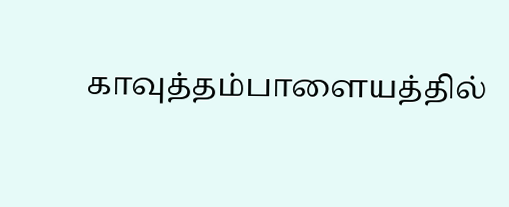காவுத்தம்பாளையத்தில்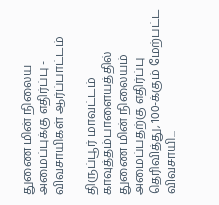துணை மின் நிலைய அமைப்புக்கு எதிர்ப்பு - விவசாயிகள் ஆர்ப்பாட்டம்

திருப்பூர் மாவட்டம் காவுத்தம்பாளையத்தில் துணை மின் நிலையம் அமைப்பதற்கு எதிர்ப்பு தெரிவித்து, 100-க்கும் மேற்பட்ட விவசாயி...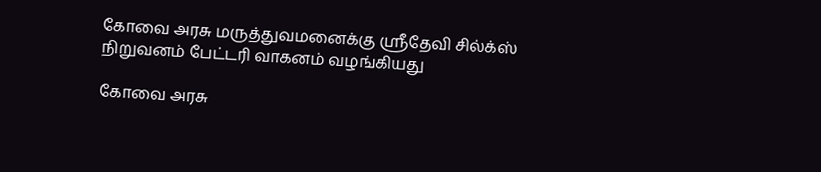கோவை அரசு மருத்துவமனைக்கு ஸ்ரீதேவி சில்க்ஸ் நிறுவனம் பேட்டரி வாகனம் வழங்கியது

கோவை அரசு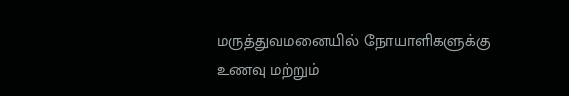மருத்துவமனையில் நோயாளிகளுக்கு உணவு மற்றும்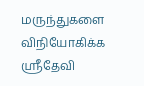மருந்துகளை விநியோகிக்க ஸ்ரீதேவி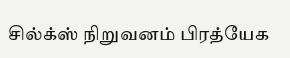சில்க்ஸ் நிறுவனம் பிரத்யேக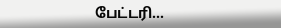பேட்டரி...